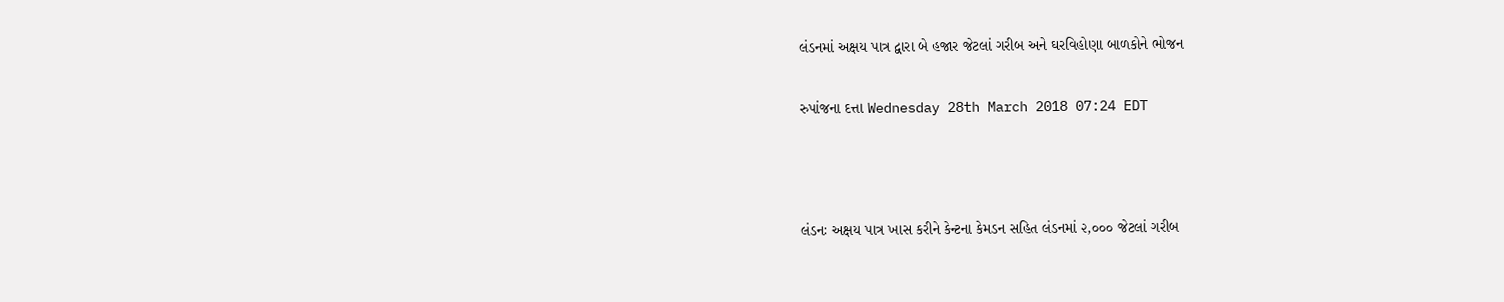લંડનમાં અક્ષય પાત્ર દ્વારા બે હજાર જેટલાં ગરીબ અને ઘરવિહોણા બાળકોને ભોજન

રુપાંજના દત્તા Wednesday 28th March 2018 07:24 EDT



લંડનઃ અક્ષય પાત્ર ખાસ કરીને કેન્ટના કેમડન સહિત લંડનમાં ૨,૦૦૦ જેટલાં ગરીબ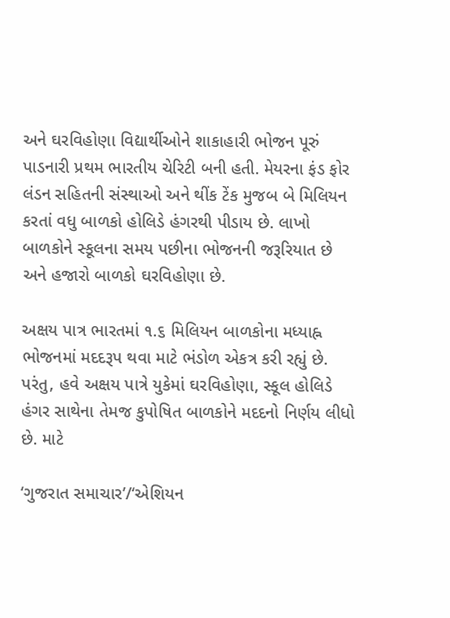અને ઘરવિહોણા વિદ્યાર્થીઓને શાકાહારી ભોજન પૂરું પાડનારી પ્રથમ ભારતીય ચેરિટી બની હતી. મેયરના ફંડ ફોર લંડન સહિતની સંસ્થાઓ અને થીંક ટેંક મુજબ બે મિલિયન કરતાં વધુ બાળકો હોલિડે હંગરથી પીડાય છે. લાખો બાળકોને સ્કૂલના સમય પછીના ભોજનની જરૂરિયાત છે અને હજારો બાળકો ઘરવિહોણા છે.

અક્ષય પાત્ર ભારતમાં ૧.૬ મિલિયન બાળકોના મધ્યાહ્ન ભોજનમાં મદદરૂપ થવા માટે ભંડોળ એકત્ર કરી રહ્યું છે. પરંતુ, હવે અક્ષય પાત્રે યુકેમાં ઘરવિહોણા, સ્કૂલ હોલિડે હંગર સાથેના તેમજ કુપોષિત બાળકોને મદદનો નિર્ણય લીધો છે. માટે

‘ગુજરાત સમાચાર’/‘એશિયન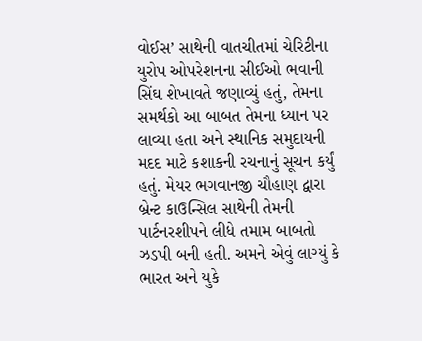વોઈસ’ સાથેની વાતચીતમાં ચેરિટીના યુરોપ ઓપરેશનના સીઈઓ ભવાની સિંઘ શેખાવતે જણાવ્યું હતું, તેમના સમર્થકો આ બાબત તેમના ધ્યાન પર લાવ્યા હતા અને સ્થાનિક સમુદાયની મદદ માટે કશાકની રચનાનું સૂચન કર્યું હતું. મેયર ભગવાનજી ચૌહાણ દ્વારા બ્રેન્ટ કાઉન્સિલ સાથેની તેમની પાર્ટનરશીપને લીધે તમામ બાબતો ઝડપી બની હતી. અમને એવું લાગ્યું કે ભારત અને યુકે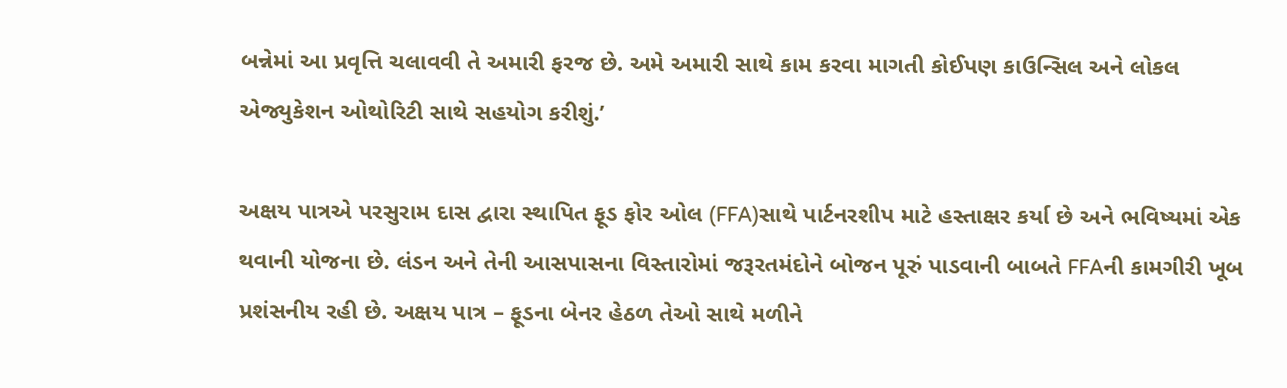બન્નેમાં આ પ્રવૃત્તિ ચલાવવી તે અમારી ફરજ છે. અમે અમારી સાથે કામ કરવા માગતી કોઈપણ કાઉન્સિલ અને લોકલ એજ્યુકેશન ઓથોરિટી સાથે સહયોગ કરીશું.’

અક્ષય પાત્રએ પરસુરામ દાસ દ્વારા સ્થાપિત ફૂડ ફોર ઓલ (FFA)સાથે પાર્ટનરશીપ માટે હસ્તાક્ષર કર્યા છે અને ભવિષ્યમાં એક થવાની યોજના છે. લંડન અને તેની આસપાસના વિસ્તારોમાં જરૂરતમંદોને બોજન પૂરું પાડવાની બાબતે FFAની કામગીરી ખૂબ પ્રશંસનીય રહી છે. અક્ષય પાત્ર – ફૂડના બેનર હેઠળ તેઓ સાથે મળીને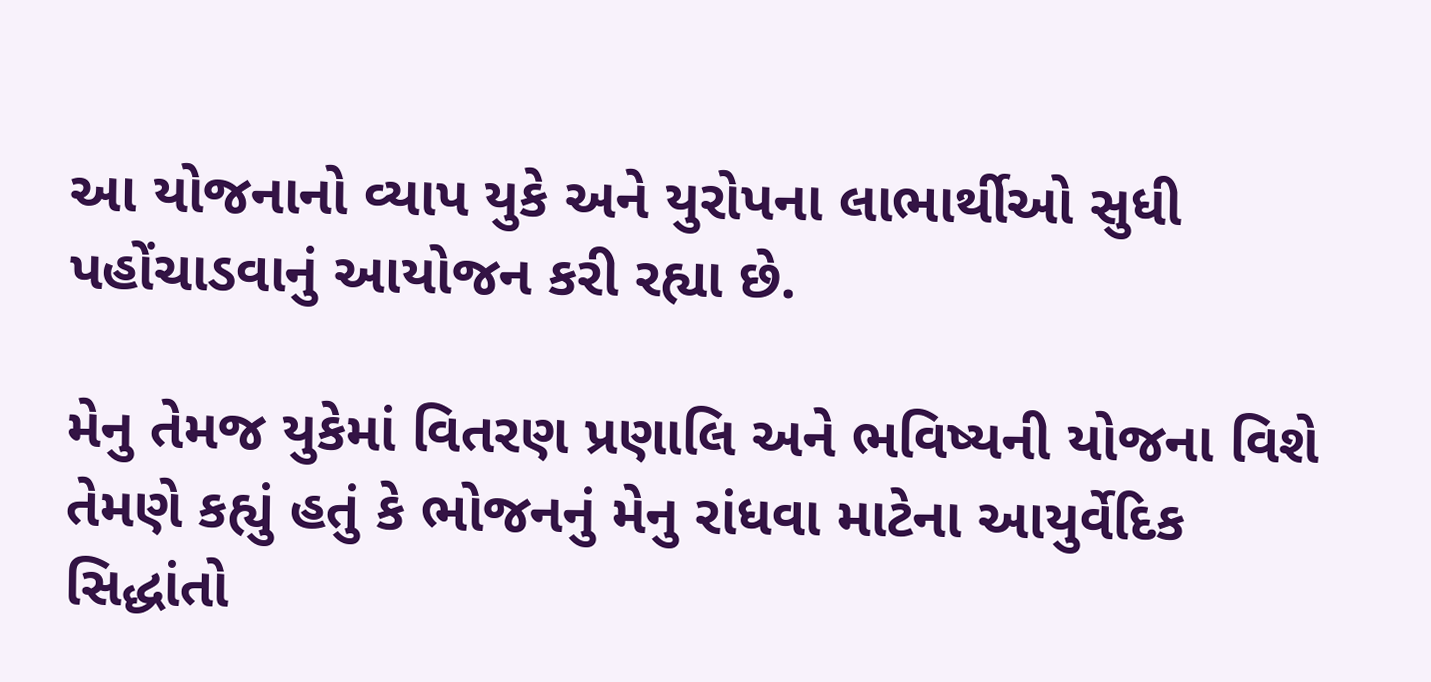આ યોજનાનો વ્યાપ યુકે અને યુરોપના લાભાર્થીઓ સુધી પહોંચાડવાનું આયોજન કરી રહ્યા છે.

મેનુ તેમજ યુકેમાં વિતરણ પ્રણાલિ અને ભવિષ્યની યોજના વિશે તેમણે કહ્યું હતું કે ભોજનનું મેનુ રાંધવા માટેના આયુર્વેદિક સિદ્ધાંતો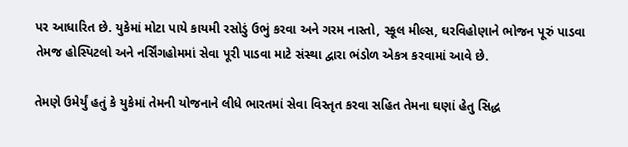પર આધારિત છે. યુકેમાં મોટા પાયે કાયમી રસોડું ઉભું કરવા અને ગરમ નાસ્તો, સ્કૂલ મીલ્સ, ઘરવિહોણાને ભોજન પૂરું પાડવા તેમજ હોસ્પિટલો અને નર્સિંગહોમમાં સેવા પૂરી પાડવા માટે સંસ્થા દ્વારા ભંડોળ એકત્ર કરવામાં આવે છે.

તેમણે ઉમેર્યું હતું કે યુકેમાં તેમની યોજનાને લીધે ભારતમાં સેવા વિસ્તૃત કરવા સહિત તેમના ઘણાં હેતુ સિદ્ધ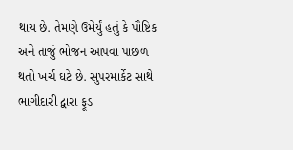થાય છે. તેમણે ઉમેર્યું હતું કે પૌષ્ટિક અને તાજું ભોજન આપવા પાછળ થતો ખર્ચ ઘટે છે. સુપરમાર્કેટ સાથે ભાગીદારી દ્વારા ફૂડ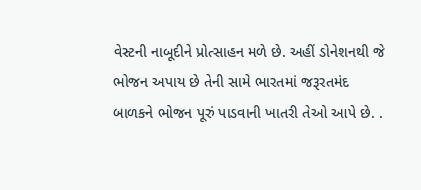વેસ્ટની નાબૂદીને પ્રોત્સાહન મળે છે. અહીં ડોનેશનથી જે ભોજન અપાય છે તેની સામે ભારતમાં જરૂરતમંદ બાળકને ભોજન પૂરું પાડવાની ખાતરી તેઓ આપે છે. .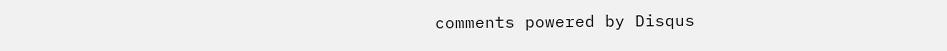comments powered by Disqus